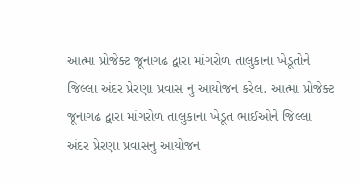આત્મા પ્રોજેક્ટ જૂનાગઢ દ્વારા માંગરોળ તાલુકાના ખેડૂતોને જિલ્લા અંદર પ્રેરણા પ્રવાસ નુ આયોજન કરેલ. આત્મા પ્રોજેક્ટ જૂનાગઢ દ્વારા માંગરોળ તાલુકાના ખેડૂત ભાઈઓને જિલ્લા અંદર પ્રેરણા પ્રવાસનુ આયોજન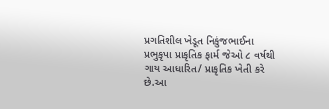પ્રગતિશીલ ખેડૂત નિકુંજભાઈના પ્રભુકૃપા પ્રાકૃતિક ફાર્મ જેઓ ૮ વર્ષથી ગાય આધારિત/ પ્રાકૃતિક ખેતી કરે છે.આ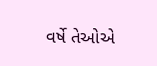વર્ષે તેઓએ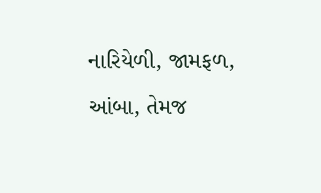નારિયેળી, જામફળ, આંબા, તેમજ